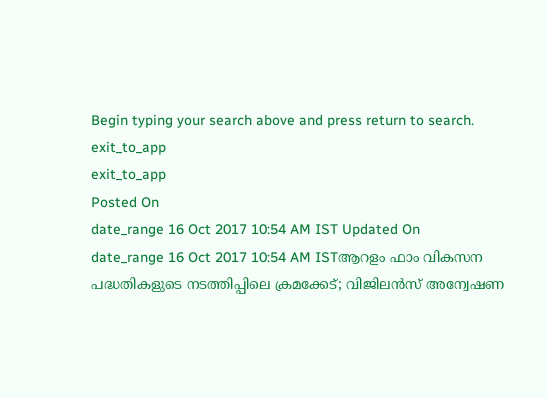Begin typing your search above and press return to search.
exit_to_app
exit_to_app
Posted On
date_range 16 Oct 2017 10:54 AM IST Updated On
date_range 16 Oct 2017 10:54 AM ISTആറളം ഫാം വികസന പദ്ധതികളുടെ നടത്തിപ്പിലെ ക്രമക്കേട്; വിജിലൻസ് അന്വേഷണ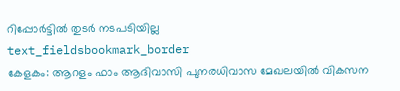റിപ്പോർട്ടിൽ തുടർ നടപടിയില്ല
text_fieldsbookmark_border
കേളകം: ആറളം ഫാം ആദിവാസി പുനരധിവാസ മേഖലയിൽ വികസന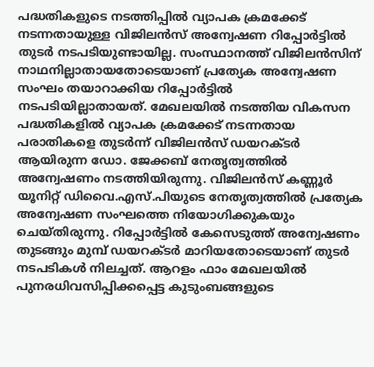പദ്ധതികളുടെ നടത്തിപ്പിൽ വ്യാപക ക്രമക്കേട് നടന്നതായുള്ള വിജിലൻസ് അന്വേഷണ റിപ്പോർട്ടിൽ തുടർ നടപടിയുണ്ടായില്ല. സംസ്ഥാനത്ത് വിജിലൻസിന് നാഥനില്ലാതായതോടെയാണ് പ്രത്യേക അന്വേഷണ സംഘം തയാറാക്കിയ റിപ്പോർട്ടിൽ നടപടിയില്ലാതായത്. മേഖലയിൽ നടത്തിയ വികസന പദ്ധതികളിൽ വ്യാപക ക്രമക്കേട് നടന്നതായ പരാതികളെ തുടർന്ന് വിജിലൻസ് ഡയറക്ടർ ആയിരുന്ന ഡോ. ജേക്കബ് നേതൃത്വത്തിൽ അന്വേഷണം നടത്തിയിരുന്നു. വിജിലൻസ് കണ്ണൂർ യൂനിറ്റ് ഡിവൈ.എസ്.പിയുടെ നേതൃത്വത്തിൽ പ്രത്യേക അന്വേഷണ സംഘത്തെ നിയോഗിക്കുകയും ചെയ്തിരുന്നു. റിപ്പോർട്ടിൽ കേസെടുത്ത് അന്വേഷണം തുടങ്ങും മുമ്പ് ഡയറക്ടർ മാറിയതോടെയാണ് തുടർ നടപടികൾ നിലച്ചത്. ആറളം ഫാം മേഖലയിൽ പുനരധിവസിപ്പിക്കപ്പെട്ട കുടുംബങ്ങളുടെ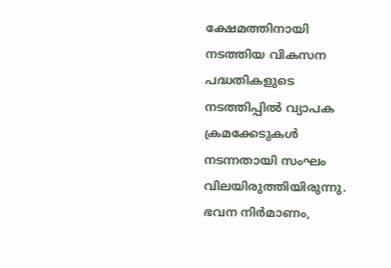ക്ഷേമത്തിനായി നടത്തിയ വികസന പദ്ധതികളുടെ നടത്തിപ്പിൽ വ്യാപക ക്രമക്കേടുകൾ നടന്നതായി സംഘം വിലയിരുത്തിയിരുന്നു. ഭവന നിർമാണം,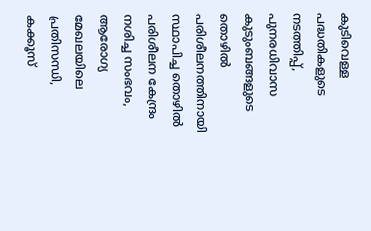കുടിവെള്ള പദ്ധതികളുടെ നടത്തിപ്പ്, പുനരധിവാസ കുടുംബങ്ങളുടെ തൊഴിൽ പരിശീലനത്തിനായി സ്ഥാപിച്ച തൊഴിൽ പരിശീലന കേന്ദ്രം നശിച്ച സംഭവം, ആരോഗ്യ മേഖലയിലെ പ്രതിസന്ധി, കക്കൂസ്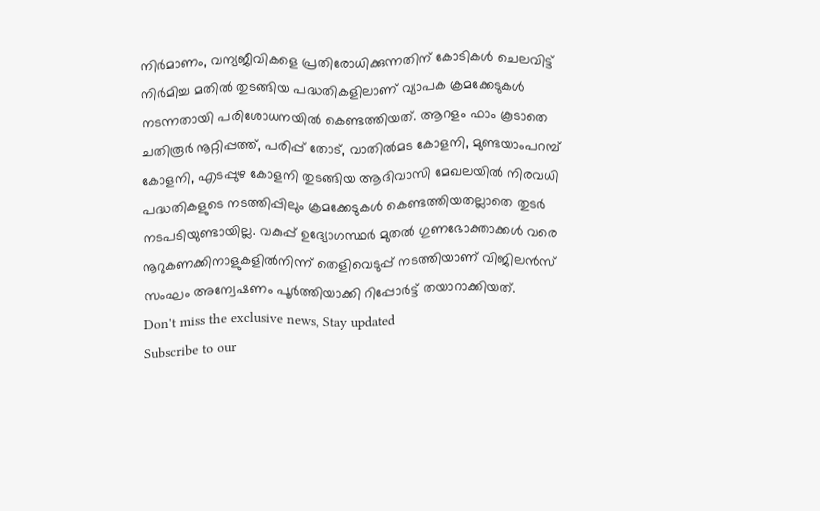നിർമാണം, വന്യജീവികളെ പ്രതിരോധിക്കുന്നതിന് കോടികൾ ചെലവിട്ട് നിർമിച്ച മതിൽ തുടങ്ങിയ പദ്ധതികളിലാണ് വ്യാപക ക്രമക്കേടുകൾ നടന്നതായി പരിശോധനയിൽ കെണ്ടത്തിയത്. ആറളം ഫാം കൂടാതെ ചതിരൂർ നൂറ്റിപ്പത്ത്, പരിപ്പ് തോട്, വാതിൽമട കോളനി, മുണ്ടയാംപറമ്പ് കോളനി, എടപ്പുഴ കോളനി തുടങ്ങിയ ആദിവാസി മേഖലയിൽ നിരവധി പദ്ധതികളുടെ നടത്തിപ്പിലും ക്രമക്കേടുകൾ കെണ്ടത്തിയതല്ലാതെ തുടർ നടപടിയുണ്ടായില്ല. വകുപ്പ് ഉദ്യോഗസ്ഥർ മുതൽ ഗുണഭോക്താക്കൾ വരെ നൂറുകണക്കിനാളുകളിൽനിന്ന് തെളിവെടുപ്പ് നടത്തിയാണ് വിജിലൻസ് സംഘം അന്വേഷണം പൂർത്തിയാക്കി റിപ്പോർട്ട് തയാറാക്കിയത്.
Don't miss the exclusive news, Stay updated
Subscribe to our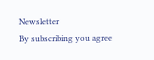Newsletter
By subscribing you agree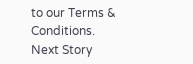to our Terms & Conditions.
Next Story